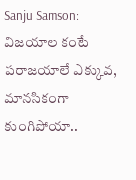Sanju Samson: విజయాల కంటే పరాజయాలే ఎక్కువ, మానసికంగా కుంగిపోయా..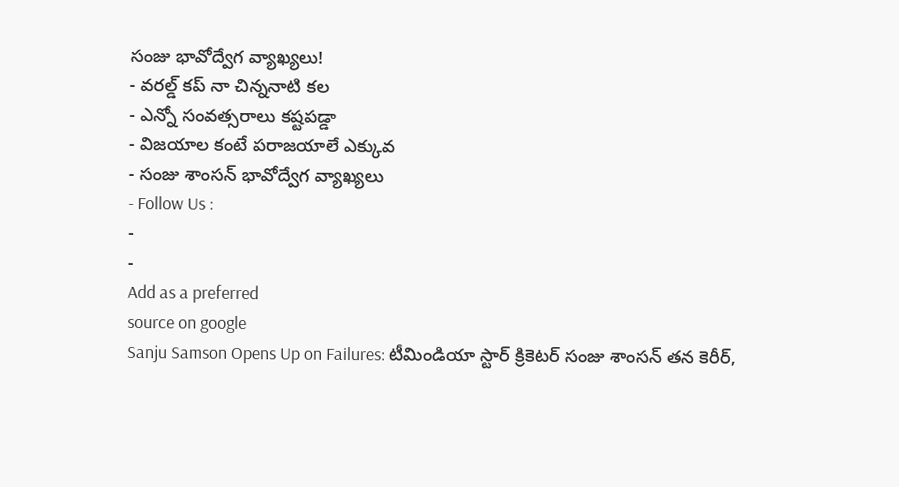సంజు భావోద్వేగ వ్యాఖ్యలు!
- వరల్డ్ కప్ నా చిన్ననాటి కల
- ఎన్నో సంవత్సరాలు కష్టపడ్డా
- విజయాల కంటే పరాజయాలే ఎక్కువ
- సంజు శాంసన్ భావోద్వేగ వ్యాఖ్యలు
- Follow Us :
-
-
Add as a preferred
source on google
Sanju Samson Opens Up on Failures: టీమిండియా స్టార్ క్రికెటర్ సంజు శాంసన్ తన కెరీర్,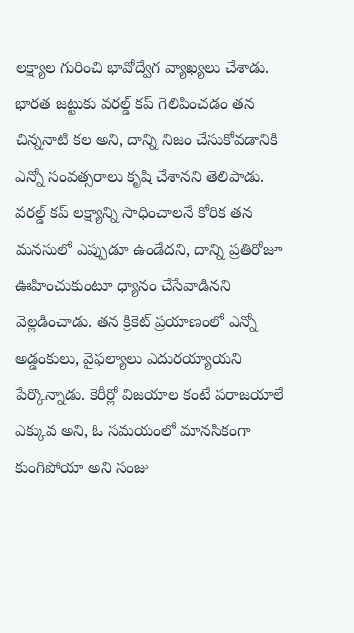లక్ష్యాల గురించి భావోద్వేగ వ్యాఖ్యలు చేశాడు. భారత జట్టుకు వరల్డ్ కప్ గెలిపించడం తన చిన్ననాటి కల అని, దాన్ని నిజం చేసుకోవడానికి ఎన్నో సంవత్సరాలు కృషి చేశానని తెలిపాడు. వరల్డ్ కప్ లక్ష్యాన్ని సాధించాలనే కోరిక తన మనసులో ఎప్పుడూ ఉండేదని, దాన్ని ప్రతిరోజూ ఊహించుకుంటూ ధ్యానం చేసేవాడినని వెల్లడించాడు. తన క్రికెట్ ప్రయాణంలో ఎన్నో అడ్డంకులు, వైఫల్యాలు ఎదురయ్యాయని పేర్కొన్నాడు. కెరీర్లో విజయాల కంటే పరాజయాలే ఎక్కువ అని, ఓ సమయంలో మానసికంగా కుంగిపోయా అని సంజు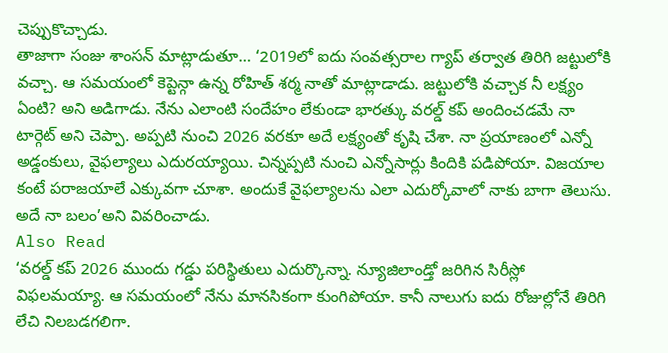చెప్పుకొచ్చాడు.
తాజాగా సంజు శాంసన్ మాట్లాడుతూ… ‘2019లో ఐదు సంవత్సరాల గ్యాప్ తర్వాత తిరిగి జట్టులోకి వచ్చా. ఆ సమయంలో కెప్టెన్గా ఉన్న రోహిత్ శర్మ నాతో మాట్లాడాడు. జట్టులోకి వచ్చాక నీ లక్ష్యం ఏంటి? అని అడిగాడు. నేను ఎలాంటి సందేహం లేకుండా భారత్కు వరల్డ్ కప్ అందించడమే నా టార్గెట్ అని చెప్పా. అప్పటి నుంచి 2026 వరకూ అదే లక్ష్యంతో కృషి చేశా. నా ప్రయాణంలో ఎన్నో అడ్డంకులు, వైఫల్యాలు ఎదురయ్యాయి. చిన్నప్పటి నుంచి ఎన్నోసార్లు కిందికి పడిపోయా. విజయాల కంటే పరాజయాలే ఎక్కువగా చూశా. అందుకే వైఫల్యాలను ఎలా ఎదుర్కోవాలో నాకు బాగా తెలుసు. అదే నా బలం’అని వివరించాడు.
Also Read
‘వరల్డ్ కప్ 2026 ముందు గడ్డు పరిస్థితులు ఎదుర్కొన్నా. న్యూజిలాండ్తో జరిగిన సిరీస్లో విఫలమయ్యా. ఆ సమయంలో నేను మానసికంగా కుంగిపోయా. కానీ నాలుగు ఐదు రోజుల్లోనే తిరిగి లేచి నిలబడగలిగా.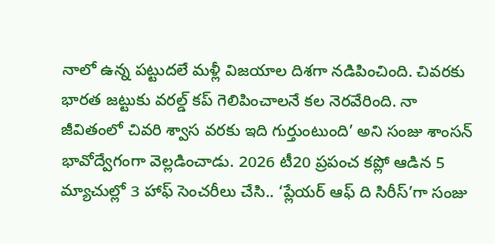నాలో ఉన్న పట్టుదలే మళ్లీ విజయాల దిశగా నడిపించింది. చివరకు భారత జట్టుకు వరల్డ్ కప్ గెలిపించాలనే కల నెరవేరింది. నా జీవితంలో చివరి శ్వాస వరకు ఇది గుర్తుంటుంది’ అని సంజు శాంసన్ భావోద్వేగంగా వెల్లడించాడు. 2026 టీ20 ప్రపంచ కప్లో ఆడిన 5 మ్యాచుల్లో 3 హాఫ్ సెంచరీలు చేసి.. ‘ప్లేయర్ ఆఫ్ ది సిరీస్’గా సంజు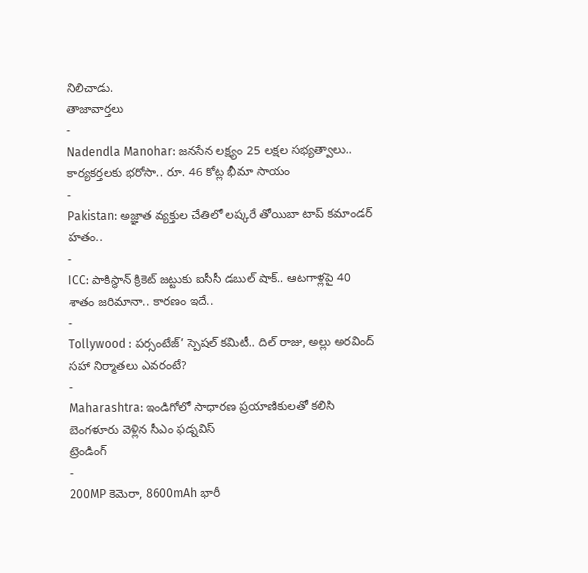నిలిచాడు.
తాజావార్తలు
-
Nadendla Manohar: జనసేన లక్ష్యం 25 లక్షల సభ్యత్వాలు.. కార్యకర్తలకు భరోసా.. రూ. 46 కోట్ల భీమా సాయం
-
Pakistan: అజ్ఞాత వ్యక్తుల చేతిలో లష్కరే తోయిబా టాప్ కమాండర్ హతం..
-
ICC: పాకిస్థాన్ క్రికెట్ జట్టుకు ఐసీసీ డబుల్ షాక్.. ఆటగాళ్లపై 40 శాతం జరిమానా.. కారణం ఇదే..
-
Tollywood : పర్సంటేజ్’ స్పెషల్ కమిటీ.. దిల్ రాజు, అల్లు అరవింద్ సహా నిర్మాతలు ఎవరంటే?
-
Maharashtra: ఇండిగోలో సాధారణ ప్రయాణికులతో కలిసి బెంగళూరు వెళ్లిన సీఎం ఫడ్నవిస్
ట్రెండింగ్
-
200MP కెమెరా, 8600mAh భారీ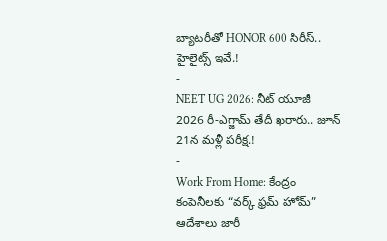బ్యాటరీతో HONOR 600 సిరీస్.. హైలైట్స్ ఇవే.!
-
NEET UG 2026: నీట్ యూజీ 2026 రీ-ఎగ్జామ్ తేదీ ఖరారు.. జూన్ 21న మళ్లీ పరీక్ష.!
-
Work From Home: కేంద్రం కంపెనీలకు “వర్క్ ఫ్రమ్ హోమ్” ఆదేశాలు జారీ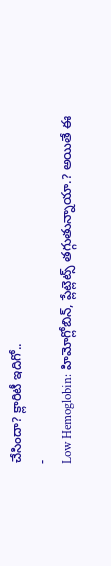చేసిందా? క్లారిటీ ఇదిగో..
-
Low Hemoglobin: హిమోగ్లోబిన్, ప్లేట్లెట్స్ తగ్గుతున్నాయా.? అయితే ఈ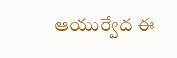ఆయుర్వేద ఈ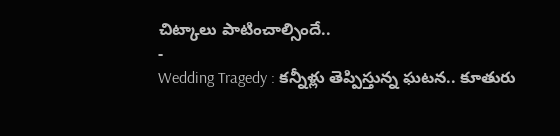చిట్కాలు పాటించాల్సిందే..
-
Wedding Tragedy : కన్నీళ్లు తెప్పిస్తున్న ఘటన.. కూతురు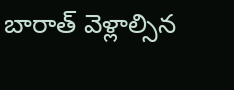బారాత్ వెళ్లాల్సిన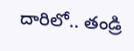దారిలో.. తండ్రి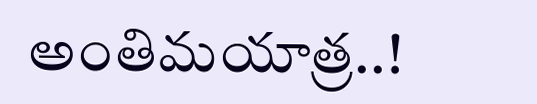అంతిమయాత్ర..!